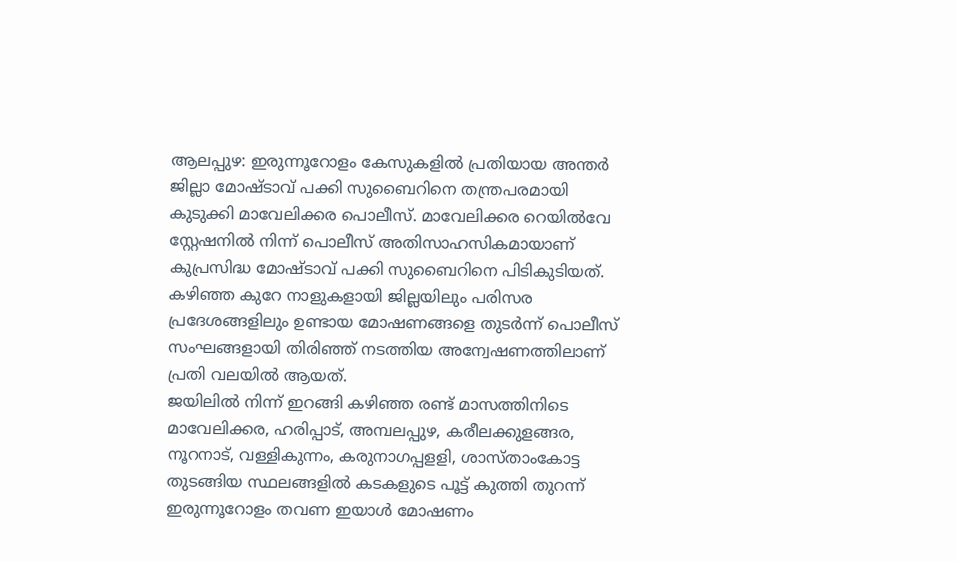ആലപ്പുഴ: ഇരുന്നൂറോളം കേസുകളിൽ പ്രതിയായ അന്തർ ജില്ലാ മോഷ്ടാവ് പക്കി സുബൈറിനെ തന്ത്രപരമായി കുടുക്കി മാവേലിക്കര പൊലീസ്. മാവേലിക്കര റെയിൽവേ സ്റ്റേഷനിൽ നിന്ന് പൊലീസ് അതിസാഹസികമായാണ് കുപ്രസിദ്ധ മോഷ്ടാവ് പക്കി സുബൈറിനെ പിടികുടിയത്. കഴിഞ്ഞ കുറേ നാളുകളായി ജില്ലയിലും പരിസര പ്രദേശങ്ങളിലും ഉണ്ടായ മോഷണങ്ങളെ തുടർന്ന് പൊലീസ് സംഘങ്ങളായി തിരിഞ്ഞ് നടത്തിയ അന്വേഷണത്തിലാണ് പ്രതി വലയിൽ ആയത്.
ജയിലിൽ നിന്ന് ഇറങ്ങി കഴിഞ്ഞ രണ്ട് മാസത്തിനിടെ മാവേലിക്കര, ഹരിപ്പാട്, അമ്പലപ്പുഴ, കരീലക്കുളങ്ങര, നൂറനാട്, വള്ളികുന്നം, കരുനാഗപ്പളളി, ശാസ്താംകോട്ട തുടങ്ങിയ സ്ഥലങ്ങളിൽ കടകളുടെ പൂട്ട് കുത്തി തുറന്ന് ഇരുന്നൂറോളം തവണ ഇയാൾ മോഷണം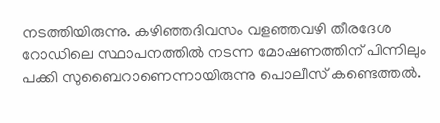നടത്തിയിരുന്നു. കഴിഞ്ഞദിവസം വളഞ്ഞവഴി തീരദേശ റോഡിലെ സ്ഥാപനത്തിൽ നടന്ന മോഷണത്തിന് പിന്നിലും പക്കി സുബൈറാണെന്നായിരുന്നു പൊലീസ് കണ്ടെത്തൽ.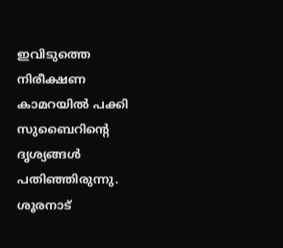ഇവിടുത്തെ നിരീക്ഷണ കാമറയിൽ പക്കി സുബൈറിന്റെ ദൃശ്യങ്ങൾ പതിഞ്ഞിരുന്നു. ശൂരനാട്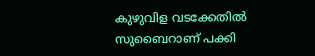കുഴുവിള വടക്കേതിൽ സുബൈറാണ് പക്കി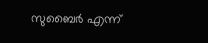സുബൈർ എന്ന്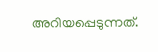അറിയപ്പെടുന്നത്.